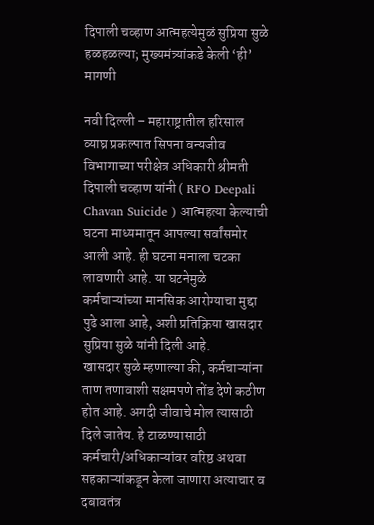दिपाली चव्हाण आत्महत्येमुळं सुप्रिया सुळे हळहळल्या; मुख्यमंत्र्यांकडे केली ‘ही’ मागणी

नवी दिल्ली – महाराष्ट्रातील हरिसाल व्याघ्र प्रकल्पात सिपना वन्यजीव विभागाच्या परीक्षेत्र अधिकारी श्रीमती दिपाली चव्हाण यांनी ( RFO Deepali Chavan Suicide ) आत्महत्या केल्याची घटना माध्यमातून आपल्या सर्वांसमोर आली आहे. ही घटना मनाला चटका लावणारी आहे. या घटनेमुळे कर्मचाऱ्यांच्या मानसिक आरोग्याचा मुद्दा पुढे आला आहे, अशी प्रतिक्रिया खासदार सुप्रिया सुळे यांनी दिली आहे.
खासदार सुळे म्हणाल्या की, कर्मचाऱ्यांना ताण तणावाशी सक्षमपणे तोंड देणे कठीण होत आहे. अगदी जीवाचे मोल त्यासाठी दिले जातेय. हे टाळण्यासाठी कर्मचारी/अधिकाऱ्यांवर वरिष्ठ अथवा सहकाऱ्यांकडून केला जाणारा अत्याचार व दबावतंत्र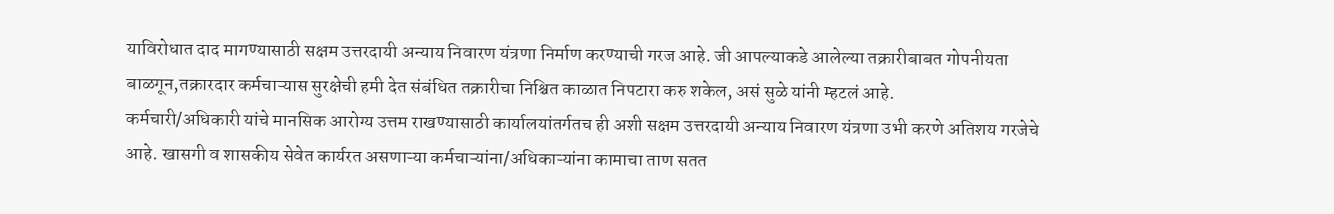याविरोधात दाद मागण्यासाठी सक्षम उत्तरदायी अन्याय निवारण यंत्रणा निर्माण करण्याची गरज आहे. जी आपल्याकडे आलेल्या तक्रारीबाबत गोपनीयता बाळगून,तक्रारदार कर्मचाऱ्यास सुरक्षेची हमी देत संबंधित तक्रारीचा निश्चित काळात निपटारा करु शकेल, असं सुळे यांनी म्हटलं आहे.
कर्मचारी/अधिकारी यांचे मानसिक आरोग्य उत्तम राखण्यासाठी कार्यालयांतर्गतच ही अशी सक्षम उत्तरदायी अन्याय निवारण यंत्रणा उभी करणे अतिशय गरजेचे आहे. खासगी व शासकीय सेवेत कार्यरत असणाऱ्या कर्मचाऱ्यांना/अधिकाऱ्यांना कामाचा ताण सतत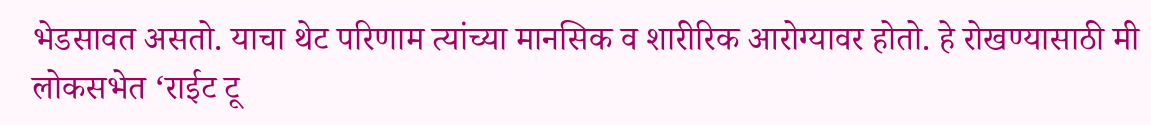भेडसावत असतो. याचा थेट परिणाम त्यांच्या मानसिक व शारीरिक आरोग्यावर होतो. हे रोखण्यासाठी मी लोकसभेत ‘राईट टू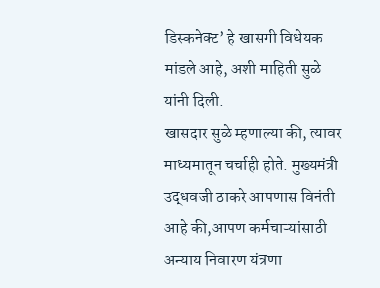डिस्कनेक्ट’ हे खासगी विधेयक मांडले आहे, अशी माहिती सुळे यांनी दिली.
खासदार सुळे म्हणाल्या की, त्यावर माध्यमातून चर्चाही होते. मुख्यमंत्री उद्धवजी ठाकरे आपणास विनंती आहे की,आपण कर्मचाऱ्यांसाठी अन्याय निवारण यंत्रणा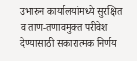उभारुन कार्यालयांमध्ये सुरक्षित व ताण-तणावमुक्त परीवेश देण्यासाठी सकारात्मक निर्णय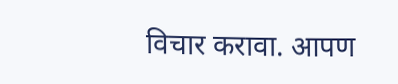विचार करावा. आपण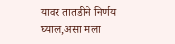यावर तातडीने निर्णय घ्याल,असा मला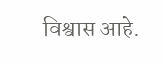विश्वास आहे.